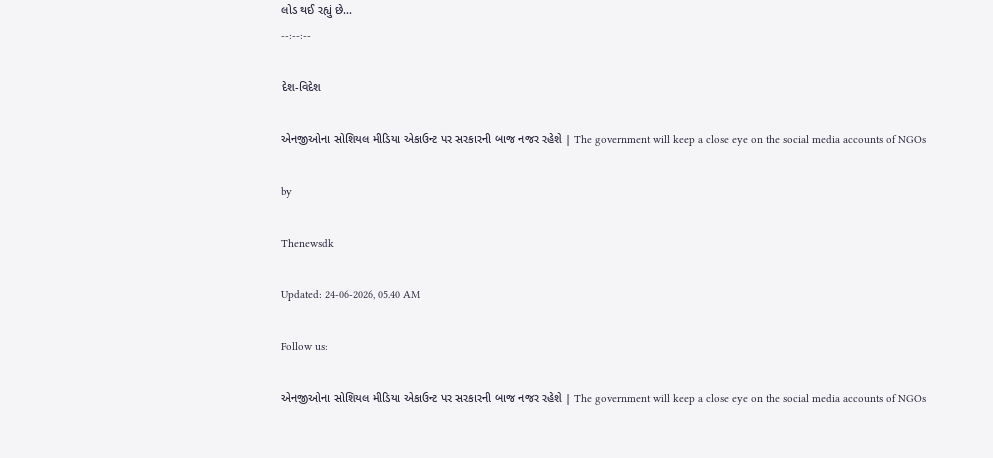લોડ થઈ રહ્યું છે...
--:--:--

દેશ-વિદેશ

એનજીઓના સોશિયલ મીડિયા એકાઉન્ટ પર સરકારની બાજ નજર રહેશે | The government will keep a close eye on the social media accounts of NGOs

by

Thenewsdk

Updated: 24-06-2026, 05.40 AM

Follow us:

એનજીઓના સોશિયલ મીડિયા એકાઉન્ટ પર સરકારની બાજ નજર રહેશે | The government will keep a close eye on the social media accounts of NGOs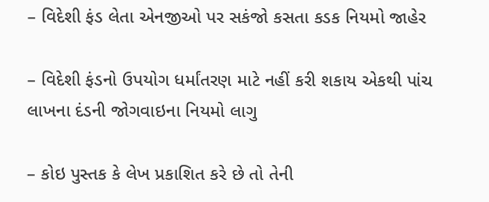– વિદેશી ફંડ લેતા એનજીઓ પર સકંજો કસતા કડક નિયમો જાહેર

– વિદેશી ફંડનો ઉપયોગ ધર્માંતરણ માટે નહીં કરી શકાય એકથી પાંચ લાખના દંડની જોગવાઇના નિયમો લાગુ

– કોઇ પુસ્તક કે લેખ પ્રકાશિત કરે છે તો તેની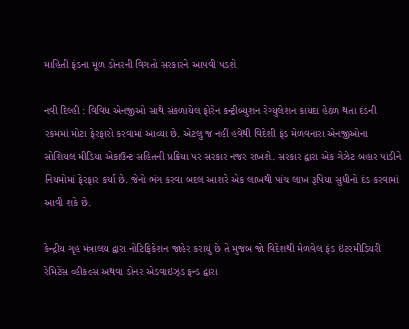માહિતી ફંડના મૂળ ડોનરની વિગતો સરકારને આપવી પડશે

નવી દિલ્હી : વિવિધ એનજીઓ સાથે સંકળાયેલ ફોરેન કન્ટ્રીબ્યુશન રેગ્યુલેશન કાયદા હેઠળ થતા દંડની રકમમાં મોટા ફેરફારો કરવામાં આવ્યા છે. એટલુ જ નહીં હવેથી વિદેશી ફંડ મેળવનારા એનજીઓના સોશિયલ મીડિયા એકાઉન્ટ સહિતની પ્રક્રિયા પર સરકાર નજર રાખશે. સરકાર દ્વારા એક ગેઝેટ બહાર પાડીને નિયમોમાં ફેરફાર કર્યા છે. જેનો ભંગ કરવા બદલ આશરે એક લાખથી પાંચ લાખ રૂપિયા સુધીનો દંડ કરવામાં આવી શકે છે.

કેન્દ્રીય ગૃહ મંત્રાલય દ્વારા નોટિફિકેશન જાહેર કરાયું છે તે મુજબ જો વિદેશથી મેળવેલ ફંડ ઇંટરમીડિયરી રેમિટેંસ વ્હીકલ્સ અથવા ડોનર એડવાઇઝ્ડ ફન્ડ દ્વારા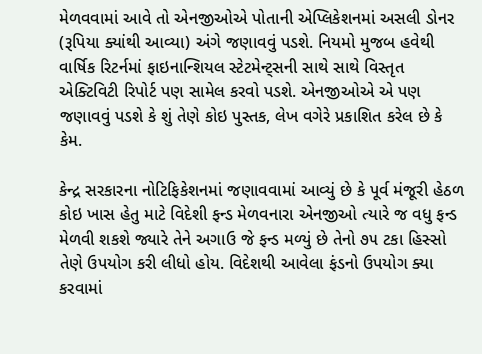મેળવવામાં આવે તો એનજીઓએ પોતાની એપ્લિકેશનમાં અસલી ડોનર (રૂપિયા ક્યાંથી આવ્યા) અંગે જણાવવું પડશે. નિયમો મુજબ હવેથી વાર્ષિક રિટર્નમાં ફાઇનાન્શિયલ સ્ટેટમેન્ટ્સની સાથે સાથે વિસ્તૃત એક્ટિવિટી રિપોર્ટ પણ સામેલ કરવો પડશે. એનજીઓએ એ પણ જણાવવું પડશે કે શું તેણે કોઇ પુસ્તક, લેખ વગેરે પ્રકાશિત કરેલ છે કે કેમ.

કેન્દ્ર સરકારના નોટિફિકેશનમાં જણાવવામાં આવ્યું છે કે પૂર્વ મંજૂરી હેઠળ કોઇ ખાસ હેતુ માટે વિદેશી ફન્ડ મેળવનારા એનજીઓ ત્યારે જ વધુ ફન્ડ મેળવી શકશે જ્યારે તેને અગાઉ જે ફન્ડ મળ્યું છે તેનો ૭૫ ટકા હિસ્સો તેણે ઉપયોગ કરી લીધો હોય. વિદેશથી આવેલા ફંડનો ઉપયોગ ક્યા કરવામાં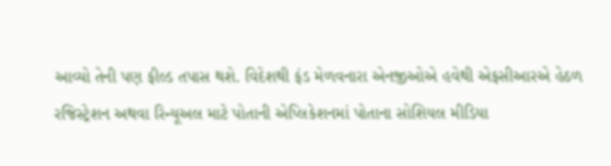આવ્યો તેની પણ ફીલ્ડ તપાસ થશે. વિદેશથી ફંડ મેળવનારા એનજીઓએ હવેથી એફસીઆરએ હેઠળ રજિસ્ટ્રેશન અથવા રિન્યૂઅલ માટે પોતાની એપ્લિકેશનમાં પોતાના સોશિયલ મીડિયા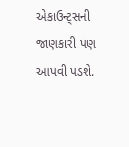એકાઉન્ટ્સની જાણકારી પણ આપવી પડશે.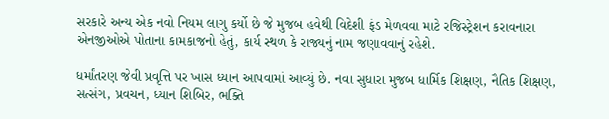સરકારે અન્ય એક નવો નિયમ લાગુ કર્યો છે જે મુજબ હવેથી વિદેશી ફંડ મેળવવા માટે રજિસ્ટ્રેશન કરાવનારા એનજીઓએ પોતાના કામકાજનો હેતું, કાર્ય સ્થળ કે રાજ્યનું નામ જણાવવાનું રહેશે.

ધર્માંતરણ જેવી પ્રવૃત્તિ પર ખાસ ધ્યાન આપવામાં આવ્યું છે. નવા સુધારા મુજબ ધાર્મિક શિક્ષણ, નૈતિક શિક્ષણ, સત્સંગ, પ્રવચન, ધ્યાન શિબિર, ભક્તિ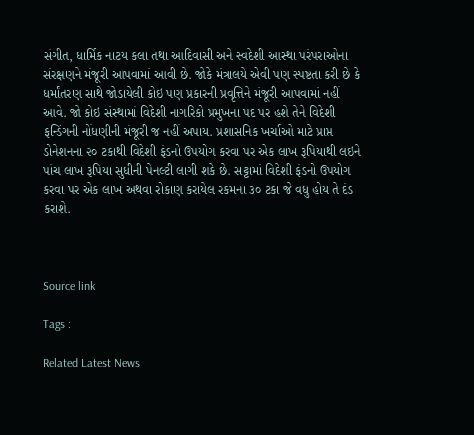સંગીત, ધાર્મિક નાટય કલા તથા આદિવાસી અને સ્વદેશી આસ્થા પરંપરાઓના સંરક્ષણને મંજૂરી આપવામાં આવી છે. જોકે મંત્રાલયે એવી પણ સ્પષ્ટતા કરી છે કે ધર્માંતરણ સાથે જોડાયેલી કોઇ પણ પ્રકારની પ્રવૃત્તિને મંજૂરી આપવામાં નહીં આવે. જો કોઇ સંસ્થામાં વિદેશી નાગરિકો પ્રમુખના પદ પર હશે તેને વિદેશી ફન્ડિંગની નોંધણીની મંજૂરી જ નહીં અપાય. પ્રશાસનિક ખર્ચાઓ માટે પ્રાપ્ત ડોનેશનના ૨૦ ટકાથી વિદેશી ફંડનો ઉપયોગ કરવા પર એક લાખ રૂપિયાથી લઇને પાંચ લાખ રૂપિયા સુધીની પેનલ્ટી લાગી શકે છે. સટ્ટામાં વિદેશી ફંડનો ઉપયોગ કરવા પર એક લાખ અથવા રોકાણ કરાયેલ રકમના ૩૦ ટકા જે વધુ હોય તે દંડ કરાશે.



Source link

Tags :

Related Latest News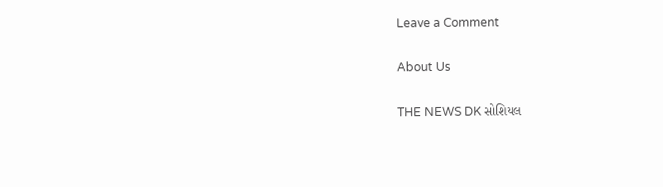Leave a Comment

About Us

THE NEWS DK સોશિયલ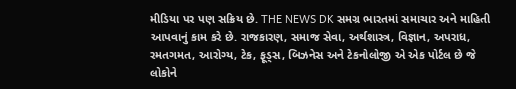મીડિયા પર પણ સક્રિય છે. THE NEWS DK સમગ્ર ભારતમાં સમાચાર અને માહિતી આપવાનું કામ કરે છે. રાજકારણ, સમાજ સેવા, અર્થશાસ્ત્ર, વિજ્ઞાન, અપરાધ, રમતગમત, આરોગ્ય, ટેક, ફૂડ્સ, બિઝનેસ અને ટેકનોલોજી એ એક પોર્ટલ છે જે લોકોને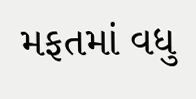મફતમાં વધુ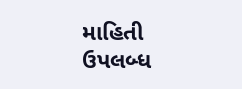માહિતી ઉપલબ્ધ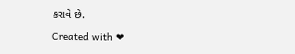કરાવે છે.

Created with ❤